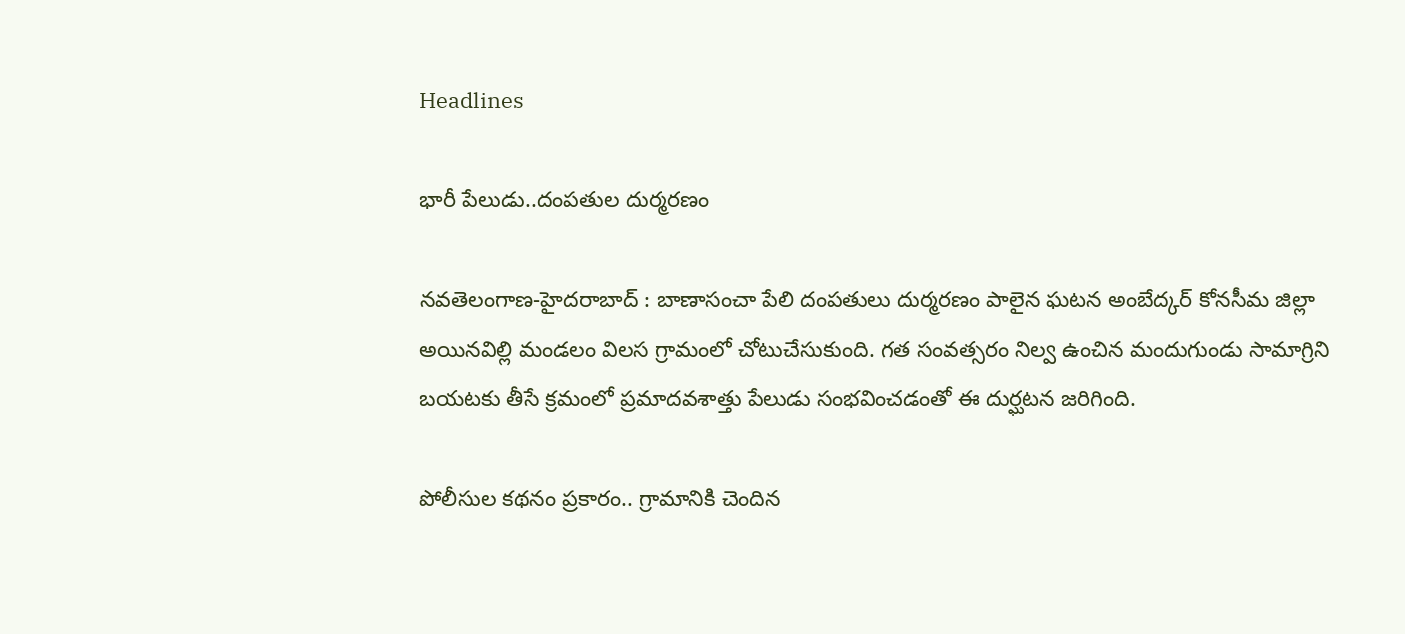Headlines

భారీ పేలుడు..దంపతుల దుర్మరణం

న‌వ‌తెలంగాణ‌-హైద‌రాబాద్ : బాణాసంచా పేలి దంపతులు దుర్మరణం పాలైన ఘటన అంబేద్కర్ కోనసీమ జిల్లా అయినవిల్లి మండలం విలస గ్రామంలో చోటుచేసుకుంది. గత సంవత్సరం నిల్వ ఉంచిన మందుగుండు సామాగ్రిని బయటకు తీసే క్రమంలో ప్రమాదవశాత్తు పేలుడు సంభవించడంతో ఈ దుర్ఘటన జరిగింది.

పోలీసుల కథనం ప్రకారం.. గ్రామానికి చెందిన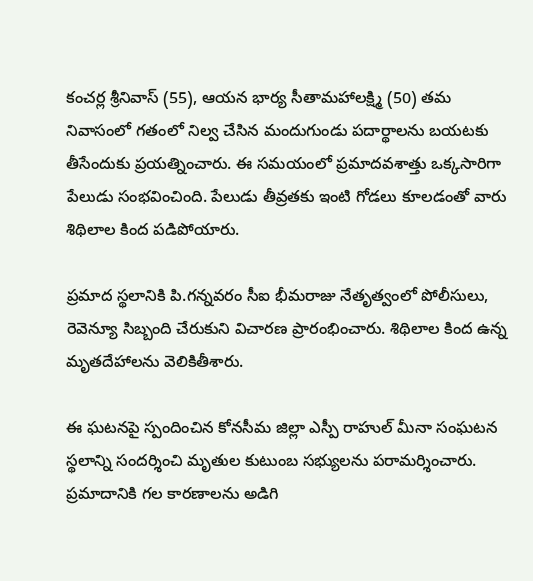కంచర్ల శ్రీనివాస్ (55), ఆయన భార్య సీతామహాలక్ష్మి (50) తమ నివాసంలో గతంలో నిల్వ చేసిన మందుగుండు పదార్థాలను బయటకు తీసేందుకు ప్రయత్నించారు. ఈ సమయంలో ప్రమాదవశాత్తు ఒక్కసారిగా పేలుడు సంభవించింది. పేలుడు తీవ్రతకు ఇంటి గోడలు కూలడంతో వారు శిథిలాల కింద పడిపోయారు.

ప్రమాద స్థలానికి పి.గన్నవరం సీఐ భీమరాజు నేతృత్వంలో పోలీసులు, రెవెన్యూ సిబ్బంది చేరుకుని విచారణ ప్రారంభించారు. శిథిలాల కింద ఉన్న మృతదేహాలను వెలికితీశారు.

ఈ ఘటనపై స్పందించిన కోనసీమ జిల్లా ఎస్పీ రాహుల్ మీనా సంఘటన స్థలాన్ని సందర్శించి మృతుల కుటుంబ సభ్యులను పరామర్శించారు. ప్రమాదానికి గల కారణాలను అడిగి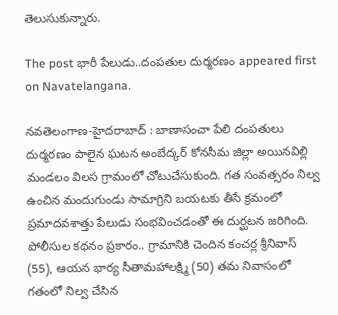తెలుసుకున్నారు.

The post భారీ పేలుడు..దంపతుల దుర్మరణం appeared first on Navatelangana.

న‌వ‌తెలంగాణ‌-హైద‌రాబాద్ : బాణాసంచా పేలి దంపతులు దుర్మరణం పాలైన ఘటన అంబేద్కర్ కోనసీమ జిల్లా అయినవిల్లి మండలం విలస గ్రామంలో చోటుచేసుకుంది. గత సంవత్సరం నిల్వ ఉంచిన మందుగుండు సామాగ్రిని బయటకు తీసే క్రమంలో ప్రమాదవశాత్తు పేలుడు సంభవించడంతో ఈ దుర్ఘటన జరిగింది. పోలీసుల కథనం ప్రకారం.. గ్రామానికి చెందిన కంచర్ల శ్రీనివాస్ (55), ఆయన భార్య సీతామహాలక్ష్మి (50) తమ నివాసంలో గతంలో నిల్వ చేసిన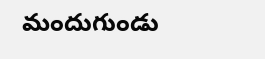మందుగుండు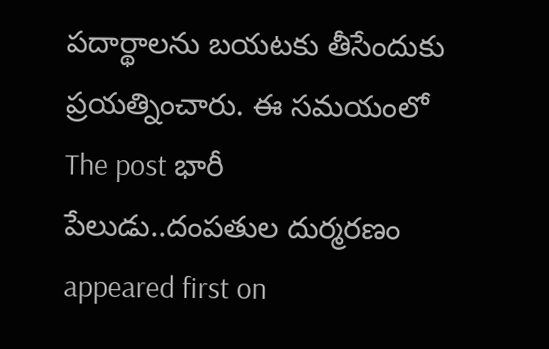పదార్థాలను బయటకు తీసేందుకు ప్రయత్నించారు. ఈ సమయంలో
The post భారీ పేలుడు..దంపతుల దుర్మరణం appeared first on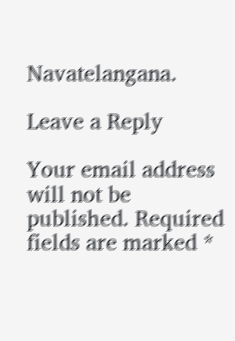Navatelangana.

Leave a Reply

Your email address will not be published. Required fields are marked *